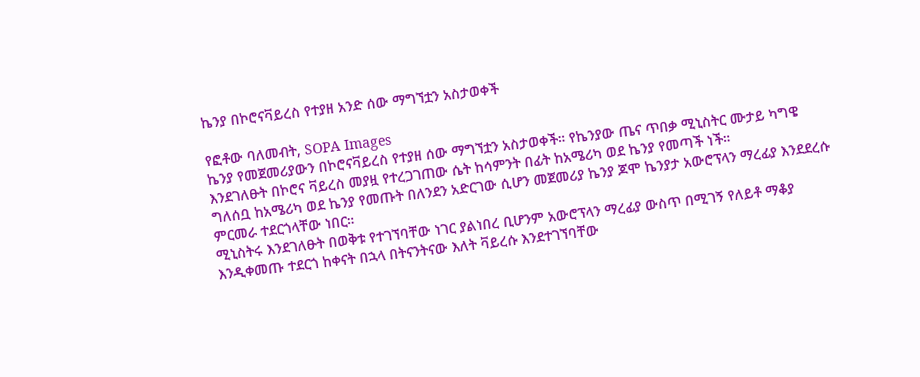ኬንያ በኮሮናቫይረስ የተያዘ አንድ ሰው ማግኘቷን አስታወቀች

የፎቶው ባለመብት, SOPA Images
ኬንያ የመጀመሪያውን በኮሮናቫይረስ የተያዘ ሰው ማግኘቷን አስታወቀች። የኬንያው ጤና ጥበቃ ሚኒስትር ሙታይ ካግዌ እንደገለፁት በኮሮና ቫይረስ መያዟ የተረጋገጠው ሴት ከሳምንት በፊት ከአሜሪካ ወደ ኬንያ የመጣች ነች።
ግለሰቧ ከአሜሪካ ወደ ኬንያ የመጡት በለንደን አድርገው ሲሆን መጀመሪያ ኬንያ ጆሞ ኬንያታ አውሮፕላን ማረፊያ እንደደረሱ ምርመራ ተደርጎላቸው ነበር።
ሚኒስትሩ እንደገለፁት በወቅቱ የተገኘባቸው ነገር ያልነበረ ቢሆንም አውሮፕላን ማረፊያ ውስጥ በሚገኝ የለይቶ ማቆያ እንዲቀመጡ ተደርጎ ከቀናት በኋላ በትናንትናው እለት ቫይረሱ እንደተገኘባቸው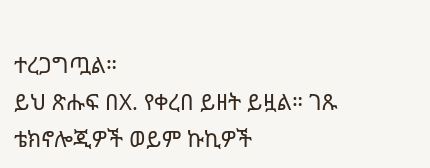ተረጋግጧል።
ይህ ጽሑፍ በX. የቀረበ ይዘት ይዟል። ገጹ ቴክኖሎጂዎች ወይም ኩኪዎች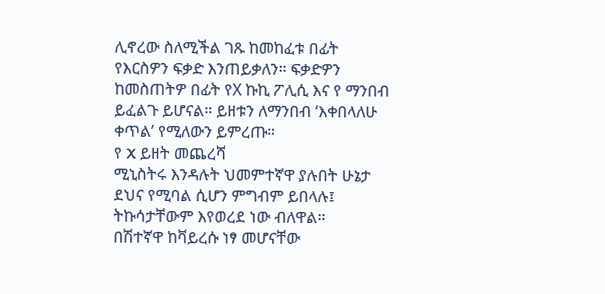ሊኖረው ስለሚችል ገጹ ከመከፈቱ በፊት የእርስዎን ፍቃድ እንጠይቃለን። ፍቃድዎን ከመስጠትዎ በፊት የX ኩኪ ፖሊሲ እና የ ማንበብ ይፈልጉ ይሆናል። ይዘቱን ለማንበብ ‘እቀበላለሁ ቀጥል’ የሚለውን ይምረጡ።
የ X ይዘት መጨረሻ
ሚኒስትሩ እንዳሉት ህመምተኛዋ ያሉበት ሁኔታ ደህና የሚባል ሲሆን ምግብም ይበላሉ፤ ትኩሳታቸውም እየወረደ ነው ብለዋል።
በሽተኛዋ ከቫይረሱ ነፃ መሆናቸው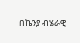በኬንያ ብሄራዊ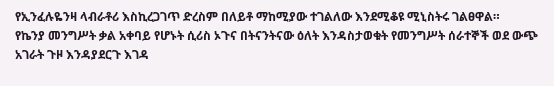የኢንፈሉዬንዛ ላብራቶሪ እስኪረጋገጥ ድረስም በለይቶ ማከሚያው ተገልለው እንደሚቆዩ ሚኒስትሩ ገልፀዋል።
የኬንያ መንግሥት ቃል አቀባይ የሆኑት ሲሪስ ኦጉና በትናንትናው ዕለት እንዳስታወቁት የመንግሥት ሰራተኞች ወደ ውጭ አገራት ጉዞ እንዳያደርጉ እገዳ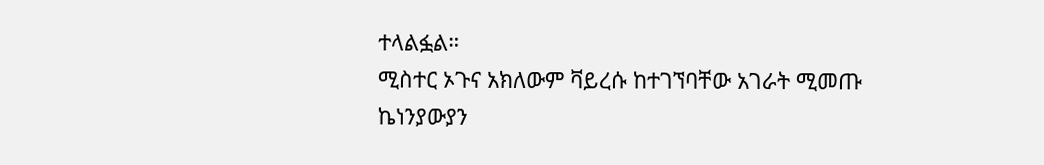ተላልፏል።
ሚስተር ኦጉና አክለውም ቫይረሱ ከተገኘባቸው አገራት ሚመጡ ኬነንያውያን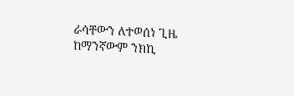ራሳቸውን ለተወሰነ ጊዜ ከማንኛውም ንክኪ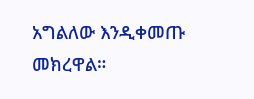አግልለው እንዲቀመጡ መክረዋል።